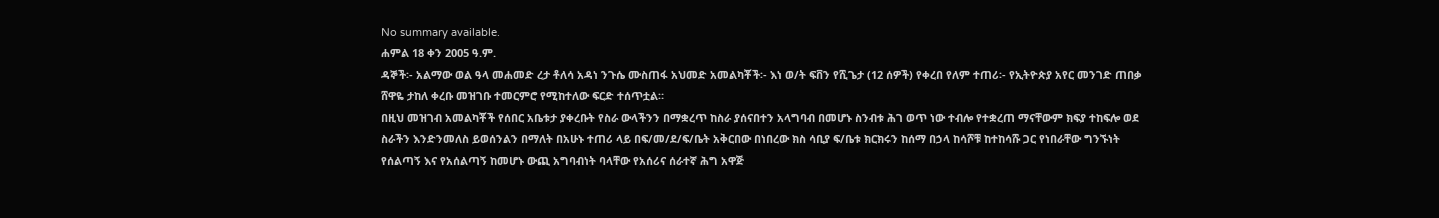No summary available.
ሐምል 18 ቀን 2005 ዓ.ም.
ዳኞች፡- አልማው ወል ዓላ መሐመድ ረታ ቶለሳ አዳነ ንጉሴ ሙስጠፋ አህመድ አመልካቾች፡- እነ ወ/ት ፍቨን የሺጌታ (12 ሰዎች) የቀረበ የለም ተጠሪ፡- የኢትዮጵያ አየር መንገድ ጠበቃ ሸዋዬ ታከለ ቀረቡ መዝገቡ ተመርምሮ የሚከተለው ፍርድ ተሰጥቷል።
በዚህ መዝገብ አመልካቾች የሰበር አቤቱታ ያቀረቡት የስራ ውላችንን በማቋረጥ ከስራ ያሰናበተን አላግባብ በመሆኑ ስንብቱ ሕገ ወጥ ነው ተብሎ የተቋረጠ ማናቸውም ክፍያ ተከፍሎ ወደ ስራችን እንድንመለስ ይወሰንልን በማለት በአሁኑ ተጠሪ ላይ በፍ/መ/ደ/ፍ/ቤት አቅርበው በነበረው ክስ ሳቢያ ፍ/ቤቱ ክርክሩን ከሰማ በኃላ ከሳሾቹ ከተከሳሹ ጋር የነበራቸው ግንኙነት የሰልጣኝ እና የአሰልጣኝ ከመሆኑ ውጪ አግባብነት ባላቸው የአሰሪና ሰራተኛ ሕግ አዋጅ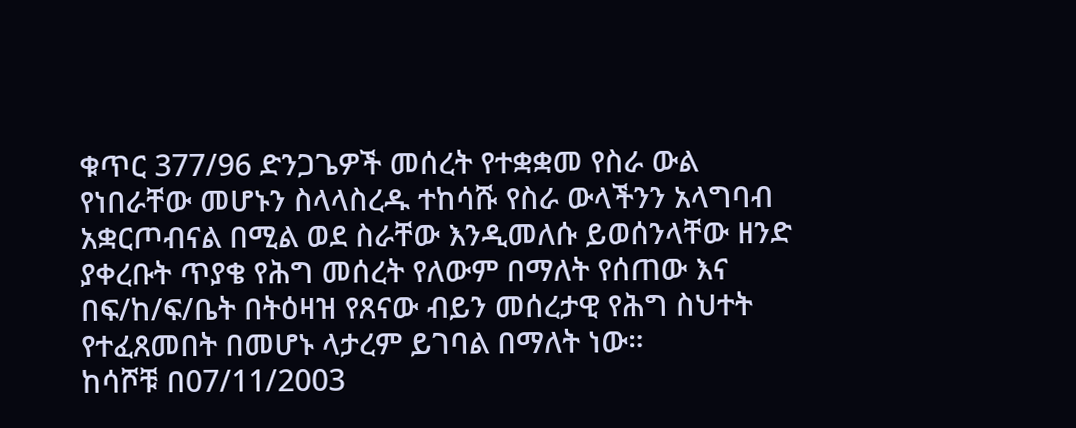ቁጥር 377/96 ድንጋጌዎች መሰረት የተቋቋመ የስራ ውል የነበራቸው መሆኑን ስላላስረዱ ተከሳሹ የስራ ውላችንን አላግባብ አቋርጦብናል በሚል ወደ ስራቸው እንዲመለሱ ይወሰንላቸው ዘንድ ያቀረቡት ጥያቄ የሕግ መሰረት የለውም በማለት የሰጠው እና በፍ/ከ/ፍ/ቤት በትዕዛዝ የጸናው ብይን መሰረታዊ የሕግ ስህተት የተፈጸመበት በመሆኑ ላታረም ይገባል በማለት ነው።
ከሳሾቹ በ07/11/2003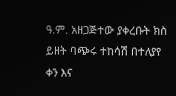ዓ.ም. አዘጋጅተው ያቀረቡት ክስ ይዘት ባጭሩ ተከሳሽ በተለያየ ቀን እና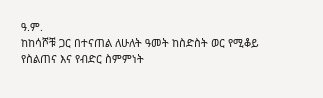ዓ.ም.
ከከሳሾቹ ጋር በተናጠል ለሁለት ዓመት ከስድስት ወር የሚቆይ የስልጠና እና የብድር ስምምነት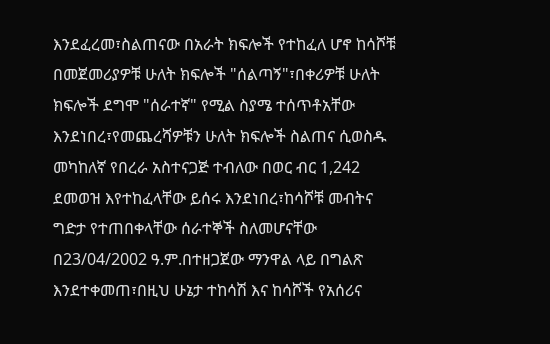እንደፈረመ፣ስልጠናው በአራት ክፍሎች የተከፈለ ሆኖ ከሳሾቹ በመጀመሪያዎቹ ሁለት ክፍሎች "ሰልጣኝ"፣በቀሪዎቹ ሁለት ክፍሎች ደግሞ "ሰራተኛ" የሚል ስያሜ ተሰጥቶአቸው እንደነበረ፣የመጨረሻዎቹን ሁለት ክፍሎች ስልጠና ሲወስዱ መካከለኛ የበረራ አስተናጋጅ ተብለው በወር ብር 1,242 ደመወዝ እየተከፈላቸው ይሰሩ እንደነበረ፣ከሳሾቹ መብትና ግድታ የተጠበቀላቸው ሰራተኞች ስለመሆናቸው በ23/04/2002 ዓ.ም.በተዘጋጀው ማንዋል ላይ በግልጽ እንደተቀመጠ፣በዚህ ሁኔታ ተከሳሽ እና ከሳሾች የአሰሪና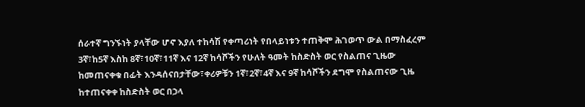ሰራተኛ ግንኙነት ያላቸው ሆኖ እያለ ተከሳሽ የቀጣሪነት የበላይነቱን ተጠቅሞ ሕገወጥ ውል በማስፈረም 3ኛ፣ከ5ኛ እስከ 8ኛ፣10ኛ፣11ኛ እና 12ኛ ከሳሾችን የሁለት ዓመት ከስድስት ወር የስልጠና ጊዜው ከመጠናቀቁ በፊት እንዳሰናበታቸው፣ቀሪዎቹን 1ኛ፣2ኛ፣4ኛ እና 9ኛ ከሳሾችን ደግሞ የስልጠናው ጊዜ ከተጠናቀቀ ከስድስት ወር በኃላ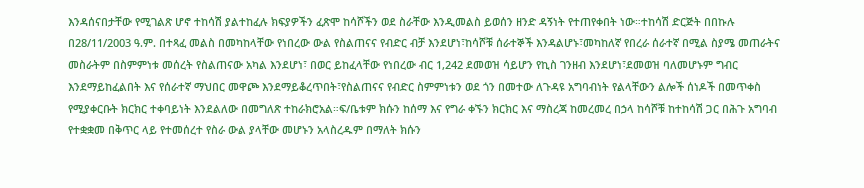እንዳሰናበታቸው የሚገልጽ ሆኖ ተከሳሽ ያልተከፈሉ ክፍያዎችን ፈጽሞ ከሳሾችን ወደ ስራቸው እንዲመልስ ይወሰን ዘንድ ዳኝነት የተጠየቀበት ነው።ተከሳሽ ድርጅት በበኩሉ በ28/11/2003 ዓ.ም. በተጻፈ መልስ በመካከላቸው የነበረው ውል የስልጠናና የብድር ብቻ እንደሆነ፣ከሳሾቹ ሰራተኞች እንዳልሆኑ፣መካከለኛ የበረራ ሰራተኛ በሚል ስያሜ መጠራትና መስራትም በስምምነቱ መሰረት የስልጠናው አካል እንደሆነ፣ በወር ይከፈላቸው የነበረው ብር 1,242 ደመወዝ ሳይሆን የኪስ ገንዘብ እንደሆነ፣ደመወዝ ባለመሆኑም ግብር እንደማይከፈልበት እና የሰራተኛ ማህበር መዋጮ እንደማይቆረጥበት፣የስልጠናና የብድር ስምምነቱን ወደ ጎን በመተው ለጉዳዩ አግባብነት የልላቸውን ልሎች ሰነዶች በመጥቀስ የሚያቀርቡት ክርክር ተቀባይነት እንደልለው በመግለጽ ተከራክሮአል።ፍ/ቤቱም ክሱን ከሰማ እና የግራ ቀኙን ክርክር እና ማስረጃ ከመረመረ በኃላ ከሳሾቹ ከተከሳሽ ጋር በሕጉ አግባብ የተቋቋመ በቅጥር ላይ የተመሰረተ የስራ ውል ያላቸው መሆኑን አላስረዱም በማለት ክሱን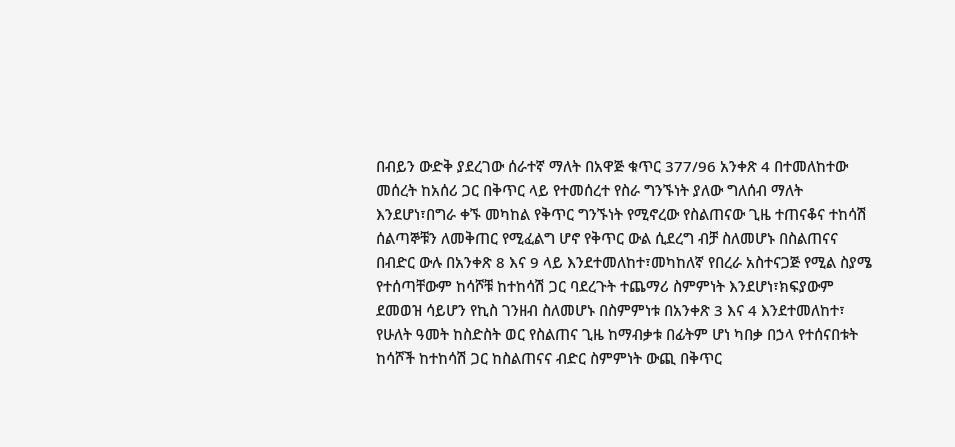በብይን ውድቅ ያደረገው ሰራተኛ ማለት በአዋጅ ቁጥር 377/96 አንቀጽ 4 በተመለከተው መሰረት ከአሰሪ ጋር በቅጥር ላይ የተመሰረተ የስራ ግንኙነት ያለው ግለሰብ ማለት እንደሆነ፣በግራ ቀኙ መካከል የቅጥር ግንኙነት የሚኖረው የስልጠናው ጊዜ ተጠናቆና ተከሳሽ ሰልጣኞቹን ለመቅጠር የሚፈልግ ሆኖ የቅጥር ውል ሲደረግ ብቻ ስለመሆኑ በስልጠናና በብድር ውሉ በአንቀጽ 8 እና 9 ላይ እንደተመለከተ፣መካከለኛ የበረራ አስተናጋጅ የሚል ስያሜ የተሰጣቸውም ከሳሾቹ ከተከሳሽ ጋር ባደረጉት ተጨማሪ ስምምነት እንደሆነ፣ክፍያውም ደመወዝ ሳይሆን የኪስ ገንዘብ ስለመሆኑ በስምምነቱ በአንቀጽ 3 እና 4 እንደተመለከተ፣ የሁለት ዓመት ከስድስት ወር የስልጠና ጊዜ ከማብቃቱ በፊትም ሆነ ካበቃ በኃላ የተሰናበቱት ከሳሾች ከተከሳሽ ጋር ከስልጠናና ብድር ስምምነት ውጪ በቅጥር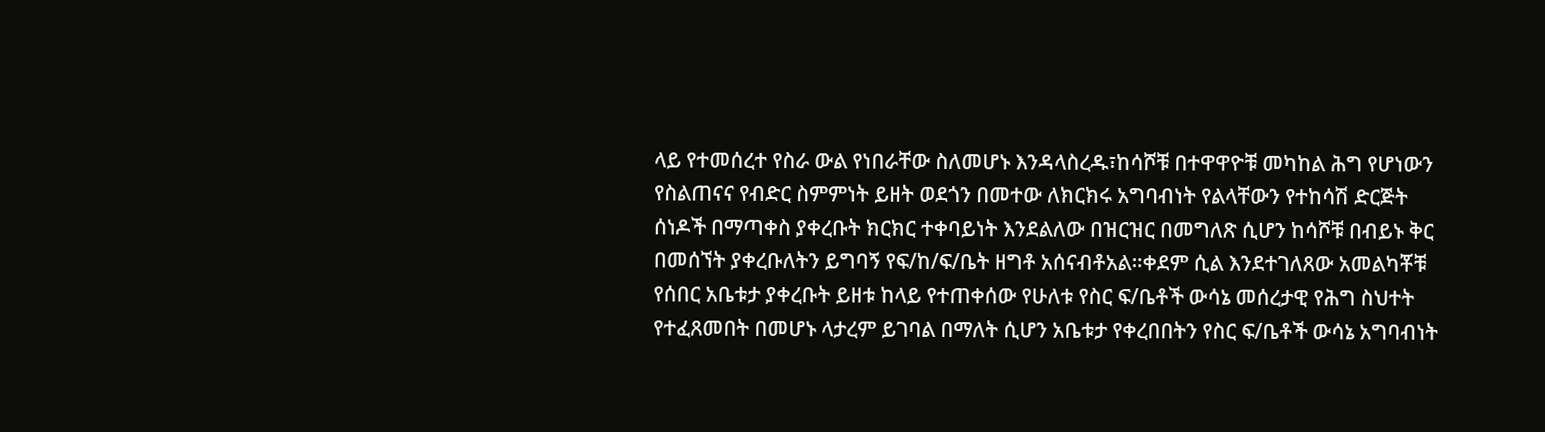ላይ የተመሰረተ የስራ ውል የነበራቸው ስለመሆኑ እንዳላስረዱ፣ከሳሾቹ በተዋዋዮቹ መካከል ሕግ የሆነውን የስልጠናና የብድር ስምምነት ይዘት ወደጎን በመተው ለክርክሩ አግባብነት የልላቸውን የተከሳሽ ድርጅት ሰነዶች በማጣቀስ ያቀረቡት ክርክር ተቀባይነት እንደልለው በዝርዝር በመግለጽ ሲሆን ከሳሾቹ በብይኑ ቅር በመሰኘት ያቀረቡለትን ይግባኝ የፍ/ከ/ፍ/ቤት ዘግቶ አሰናብቶአል።ቀደም ሲል እንደተገለጸው አመልካቾቹ የሰበር አቤቱታ ያቀረቡት ይዘቱ ከላይ የተጠቀሰው የሁለቱ የስር ፍ/ቤቶች ውሳኔ መሰረታዊ የሕግ ስህተት የተፈጸመበት በመሆኑ ላታረም ይገባል በማለት ሲሆን አቤቱታ የቀረበበትን የስር ፍ/ቤቶች ውሳኔ አግባብነት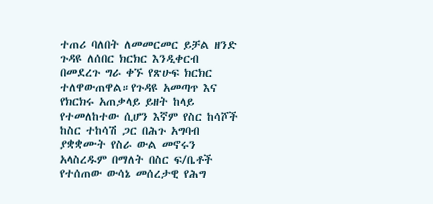ተጠሪ ባለበት ለመመርመር ይቻል ዘንድ ጉዳዩ ለሰበር ክርክር እንዲቀርብ በመደረጉ ግራ ቀኙ የጽሁፍ ክርክር ተለዋውጠዋል።የጉዳዩ አመጣጥ እና የክርክሩ አጠቃላይ ይዘት ከላይ የተመለከተው ሲሆን እኛም የስር ከሳሾች ከስር ተከሳሽ ጋር በሕጉ አግባብ ያቋቋሙት የስራ ውል መኖሩን አላስረዱም በማለት በስር ፍ/ቤቶች የተሰጠው ውሳኔ መሰረታዊ የሕግ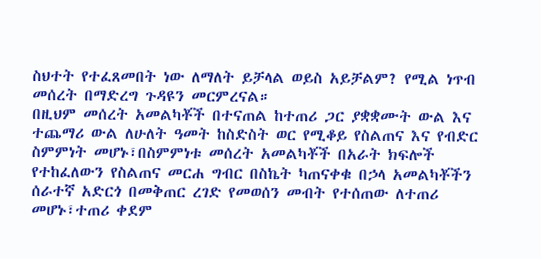ስህተት የተፈጸመበት ነው ለማለት ይቻላል ወይስ አይቻልም? የሚል ነጥብ መሰረት በማድረግ ጉዳዩን መርምረናል።
በዚህም መሰረት አመልካቾች በተናጠል ከተጠሪ ጋር ያቋቋሙት ውል እና ተጨማሪ ውል ለሁለት ዓመት ከስድስት ወር የሚቆይ የስልጠና እና የብድር ስምምነት መሆኑ፣በስምምነቱ መሰረት አመልካቾች በአራት ክፍሎች የተከፈለውን የስልጠና መርሐ ግብር በስኬት ካጠናቀቁ በኃላ አመልካቾችን ሰራተኛ አድርጎ በመቅጠር ረገድ የመወሰን መብት የተሰጠው ለተጠሪ መሆኑ፣ተጠሪ ቀደም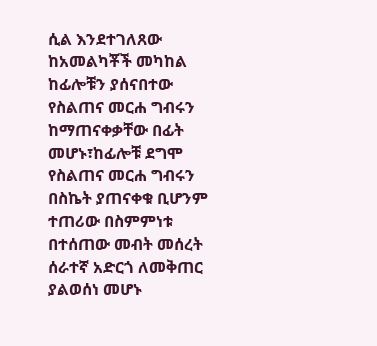ሲል እንደተገለጸው ከአመልካቾች መካከል ከፊሎቹን ያሰናበተው የስልጠና መርሐ ግብሩን ከማጠናቀቃቸው በፊት መሆኑ፣ከፊሎቹ ደግሞ የስልጠና መርሐ ግብሩን በስኬት ያጠናቀቁ ቢሆንም ተጠሪው በስምምነቱ በተሰጠው መብት መሰረት ሰራተኛ አድርጎ ለመቅጠር ያልወሰነ መሆኑ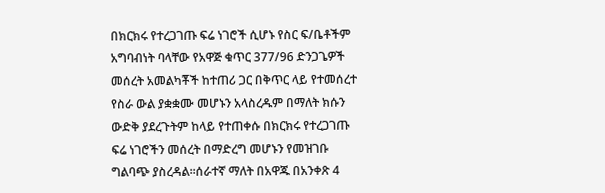በክርክሩ የተረጋገጡ ፍሬ ነገሮች ሲሆኑ የስር ፍ/ቤቶችም አግባብነት ባላቸው የአዋጅ ቁጥር 377/96 ድንጋጌዎች መሰረት አመልካቾች ከተጠሪ ጋር በቅጥር ላይ የተመሰረተ የስራ ውል ያቋቋሙ መሆኑን አላስረዱም በማለት ክሱን ውድቅ ያደረጉትም ከላይ የተጠቀሱ በክርክሩ የተረጋገጡ ፍሬ ነገሮችን መሰረት በማድረግ መሆኑን የመዝገቡ ግልባጭ ያስረዳል።ሰራተኛ ማለት በአዋጁ በአንቀጽ 4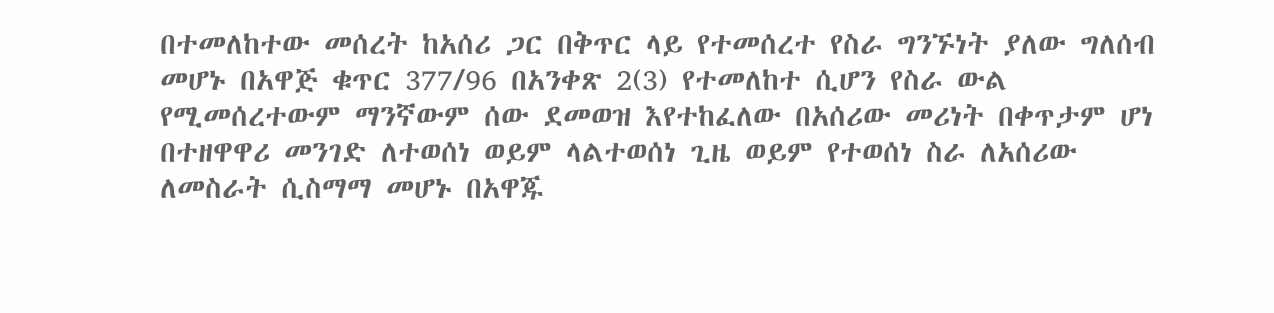በተመለከተው መሰረት ከአሰሪ ጋር በቅጥር ላይ የተመሰረተ የስራ ግንኙነት ያለው ግለሰብ መሆኑ በአዋጅ ቁጥር 377/96 በአንቀጽ 2(3) የተመለከተ ሲሆን የስራ ውል የሚመሰረተውም ማንኛውም ሰው ደመወዝ እየተከፈለው በአሰሪው መሪነት በቀጥታም ሆነ በተዘዋዋሪ መንገድ ለተወሰነ ወይም ላልተወሰነ ጊዜ ወይም የተወሰነ ስራ ለአሰሪው ለመስራት ሲስማማ መሆኑ በአዋጁ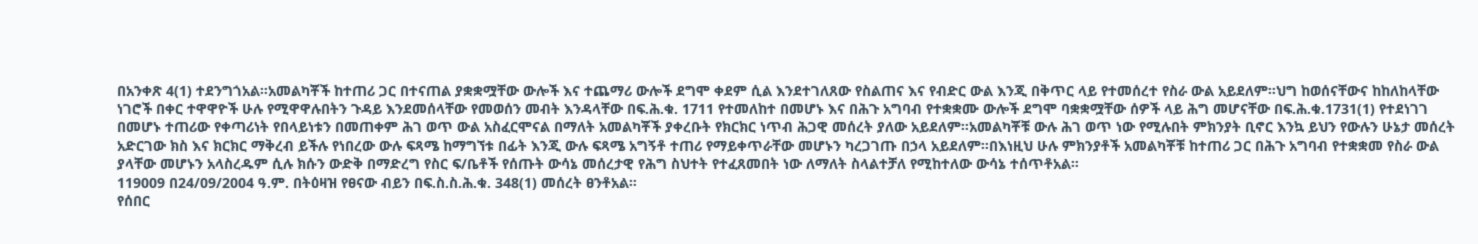በአንቀጽ 4(1) ተደንግጎአል።አመልካቾች ከተጠሪ ጋር በተናጠል ያቋቋሟቸው ውሎች እና ተጨማሪ ውሎች ደግሞ ቀደም ሲል እንደተገለጸው የስልጠና እና የብድር ውል እንጂ በቅጥር ላይ የተመሰረተ የስራ ውል አይደለም።ህግ ከወሰናቸውና ከከለከላቸው ነገሮች በቀር ተዋዋዮች ሁሉ የሚዋዋሉበትን ጉዳይ እንደመሰላቸው የመወሰን መብት እንዳላቸው በፍ.ሕ.ቁ. 1711 የተመለከተ በመሆኑ እና በሕጉ አግባብ የተቋቋሙ ውሎች ደግሞ ባቋቋሟቸው ሰዎች ላይ ሕግ መሆናቸው በፍ.ሕ.ቁ.1731(1) የተደነገገ በመሆኑ ተጠሪው የቀጣሪነት የበላይነቱን በመጠቀም ሕገ ወጥ ውል አስፈርሞናል በማለት አመልካቾች ያቀረቡት የክርክር ነጥብ ሕጋዊ መሰረት ያለው አይደለም።አመልካቾቹ ውሉ ሕገ ወጥ ነው የሚሉበት ምክንያት ቢኖር እንኳ ይህን የውሉን ሁኔታ መሰረት አድርገው ክስ እና ክርክር ማቅረብ ይችሉ የነበረው ውሉ ፍጻሜ ከማግኘቱ በፊት እንጂ ውሉ ፍጻሜ አግኝቶ ተጠሪ የማይቀጥራቸው መሆኑን ካረጋገጡ በኃላ አይደለም።በእነዚህ ሁሉ ምክንያቶች አመልካቾቹ ከተጠሪ ጋር በሕጉ አግባብ የተቋቋመ የስራ ውል ያላቸው መሆኑን አላስረዱም ሲሉ ክሱን ውድቅ በማድረግ የስር ፍ/ቤቶች የሰጡት ውሳኔ መሰረታዊ የሕግ ስህተት የተፈጸመበት ነው ለማለት ስላልተቻለ የሚከተለው ውሳኔ ተሰጥቶአል።
119009 በ24/09/2004 ዓ.ም. በትዕዛዝ የፀናው ብይን በፍ.ስ.ስ.ሕ.ቁ. 348(1) መሰረት ፀንቶአል።
የሰበር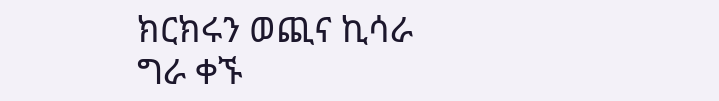ክርክሩን ወጪና ኪሳራ ግራ ቀኙ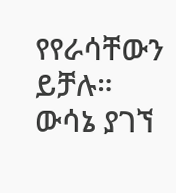የየራሳቸውን ይቻሉ።
ውሳኔ ያገኘ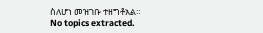ስለሆነ መዝገቡ ተዘግቶአል።
No topics extracted.